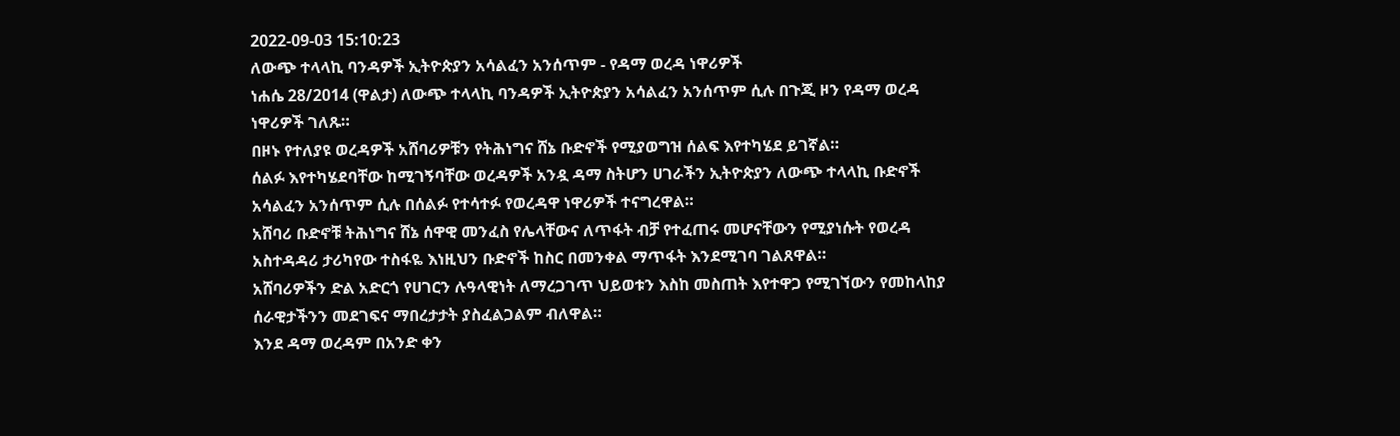2022-09-03 15:10:23
ለውጭ ተላላኪ ባንዳዎች ኢትዮጵያን አሳልፈን አንሰጥም - የዳማ ወረዳ ነዋሪዎች
ነሐሴ 28/2014 (ዋልታ) ለውጭ ተላላኪ ባንዳዎች ኢትዮጵያን አሳልፈን አንሰጥም ሲሉ በጉጂ ዞን የዳማ ወረዳ ነዋሪዎች ገለጹ።
በዞኑ የተለያዩ ወረዳዎች አሸባሪዎቹን የትሕነግና ሸኔ ቡድኖች የሚያወግዝ ሰልፍ እየተካሄደ ይገኛል።
ሰልፉ እየተካሄደባቸው ከሚገኝባቸው ወረዳዎች አንዷ ዳማ ስትሆን ሀገራችን ኢትዮጵያን ለውጭ ተላላኪ ቡድኖች አሳልፈን አንሰጥም ሲሉ በሰልፉ የተሳተፉ የወረዳዋ ነዋሪዎች ተናግረዋል።
አሸባሪ ቡድኖቹ ትሕነግና ሸኔ ሰዋዊ መንፈስ የሌላቸውና ለጥፋት ብቻ የተፈጠሩ መሆናቸውን የሚያነሱት የወረዳ አስተዳዳሪ ታሪካየው ተስፋዬ እነዚህን ቡድኖች ከስር በመንቀል ማጥፋት እንደሚገባ ገልጸዋል።
አሸባሪዎችን ድል አድርጎ የሀገርን ሉዓላዊነት ለማረጋገጥ ህይወቱን እስከ መስጠት እየተዋጋ የሚገኘውን የመከላከያ ሰራዊታችንን መደገፍና ማበረታታት ያስፈልጋልም ብለዋል።
እንደ ዳማ ወረዳም በአንድ ቀን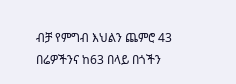ብቻ የምግብ እህልን ጨምሮ 43 በሬዎችንና ከ63 በላይ በጎችን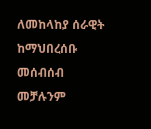ለመከላከያ ሰራዊት ከማህበረሰቡ መሰብሰብ መቻሉንም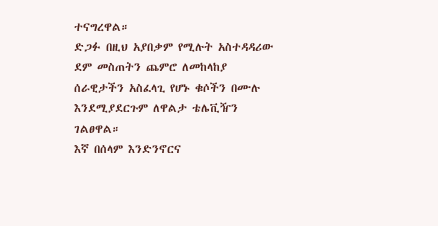ተናግረዋል።
ድጋፉ በዚህ አያበቃም የሚሉት አስተዳዳሪው ደም መስጠትን ጨምሮ ለመከላከያ ሰራዊታችን አስፈላጊ የሆኑ ቁሶችን በሙሉ እንደሚያደርጉም ለዋልታ ቴሌቪዥን ገልፀዋል።
እኛ በሰላም እንድንኖርና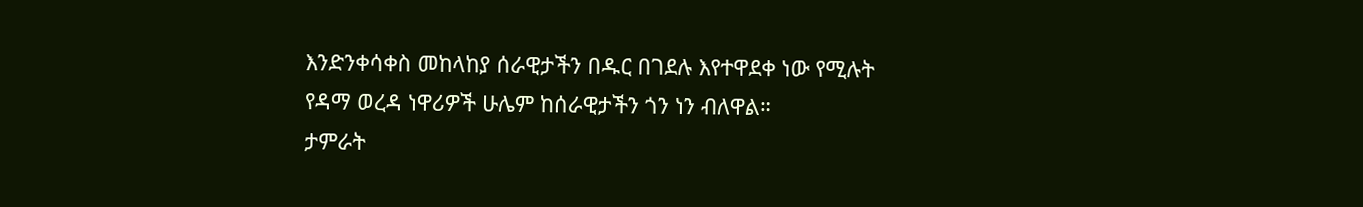እንድንቀሳቀስ መከላከያ ሰራዊታችን በዱር በገደሉ እየተዋደቀ ነው የሚሉት የዳማ ወረዳ ነዋሪዎች ሁሌም ከሰራዊታችን ጎን ነን ብለዋል።
ታምራት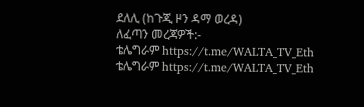ደለሊ (ከጉጂ ዞን ዳማ ወረዳ)
ለፈጣን መረጃዎች:-
ቴሌግራም https://t.me/WALTA_TV_Eth
ቴሌግራም https://t.me/WALTA_TV_Eth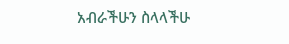አብራችሁን ስላላችሁ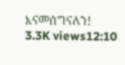እናመሰግናለን!
3.3K views12:10